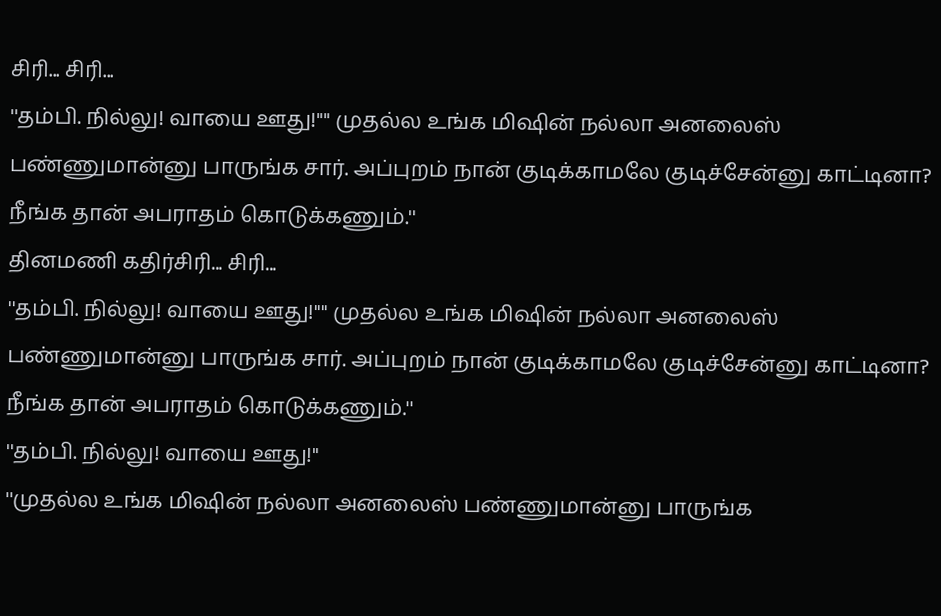சிரி... சிரி...
''தம்பி. நில்லு! வாயை ஊது!'''' முதல்ல உங்க மிஷின் நல்லா அனலைஸ் பண்ணுமான்னு பாருங்க சார். அப்புறம் நான் குடிக்காமலே குடிச்சேன்னு காட்டினா? நீங்க தான் அபராதம் கொடுக்கணும்.''
தினமணி கதிர்சிரி... சிரி...
''தம்பி. நில்லு! வாயை ஊது!'''' முதல்ல உங்க மிஷின் நல்லா அனலைஸ் பண்ணுமான்னு பாருங்க சார். அப்புறம் நான் குடிக்காமலே குடிச்சேன்னு காட்டினா? நீங்க தான் அபராதம் கொடுக்கணும்.''
''தம்பி. நில்லு! வாயை ஊது!''
''முதல்ல உங்க மிஷின் நல்லா அனலைஸ் பண்ணுமான்னு பாருங்க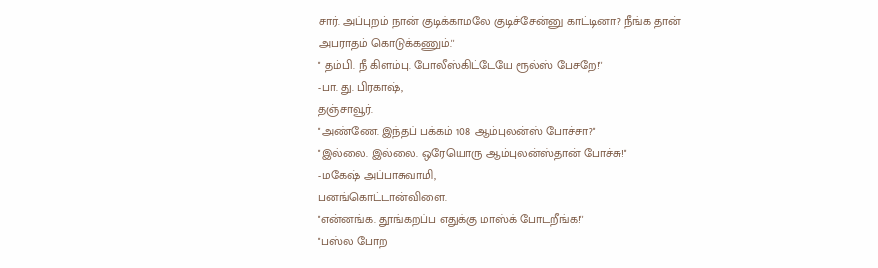சார். அப்புறம் நான் குடிக்காமலே குடிச்சேன்னு காட்டினா? நீங்க தான் அபராதம் கொடுக்கணும்.''
'' தம்பி. நீ கிளம்பு. போலீஸ்கிட்டேயே ரூல்ஸ் பேசறே!''
-பா. து. பிரகாஷ்,
தஞ்சாவூர்.
''அண்ணே. இந்தப் பக்கம் 108 ஆம்புலன்ஸ் போச்சா?''
''இல்லை. இல்லை. ஒரேயொரு ஆம்புலன்ஸ்தான் போச்சு!''
-மகேஷ் அப்பாசுவாமி,
பனங்கொட்டான்விளை.
''என்னங்க. தூங்கறப்ப எதுக்கு மாஸ்க் போடறீங்க!''
''பஸ்ல போற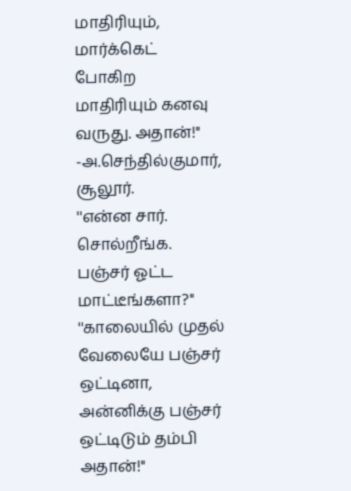மாதிரியும், மார்க்கெட் போகிற மாதிரியும் கனவு வருது. அதான்!''
-அ.செந்தில்குமார்,
சூலூர்.
''என்ன சார். சொல்றீங்க. பஞ்சர் ஓட்ட மாட்டீங்களா?''
''காலையில் முதல் வேலையே பஞ்சர் ஒட்டினா, அன்னிக்கு பஞ்சர் ஒட்டிடும் தம்பி அதான்!''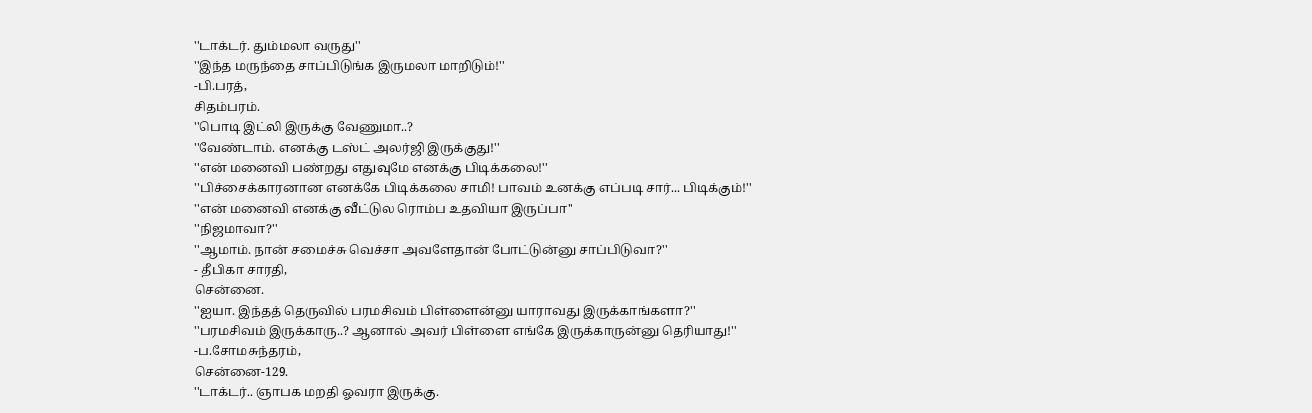''டாக்டர். தும்மலா வருது''
''இந்த மருந்தை சாப்பிடுங்க இருமலா மாறிடும்!''
-பி.பரத்,
சிதம்பரம்.
''பொடி இட்லி இருக்கு வேணுமா..?
''வேண்டாம். எனக்கு டஸ்ட் அலர்ஜி இருக்குது!''
''என் மனைவி பண்றது எதுவுமே எனக்கு பிடிக்கலை!''
''பிச்சைக்காரனான எனக்கே பிடிக்கலை சாமி! பாவம் உனக்கு எப்படி சார்... பிடிக்கும்!''
''என் மனைவி எனக்கு வீட்டுல ரொம்ப உதவியா இருப்பா''
''நிஜமாவா?''
''ஆமாம். நான் சமைச்சு வெச்சா அவளேதான் போட்டுன்னு சாப்பிடுவா?''
- தீபிகா சாரதி,
சென்னை.
''ஐயா. இந்தத் தெருவில் பரமசிவம் பிள்ளைன்னு யாராவது இருக்காங்களா?''
''பரமசிவம் இருக்காரு..? ஆனால் அவர் பிள்ளை எங்கே இருக்காருன்னு தெரியாது!''
-ப.சோமசுந்தரம்,
சென்னை-129.
''டாக்டர்.. ஞாபக மறதி ஓவரா இருக்கு.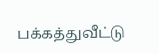பக்கத்துவீட்டு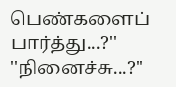பெண்களைப் பார்த்து...?''
''நினைச்சு...?''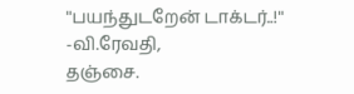''பயந்துடறேன் டாக்டர்..!''
-வி.ரேவதி,
தஞ்சை.